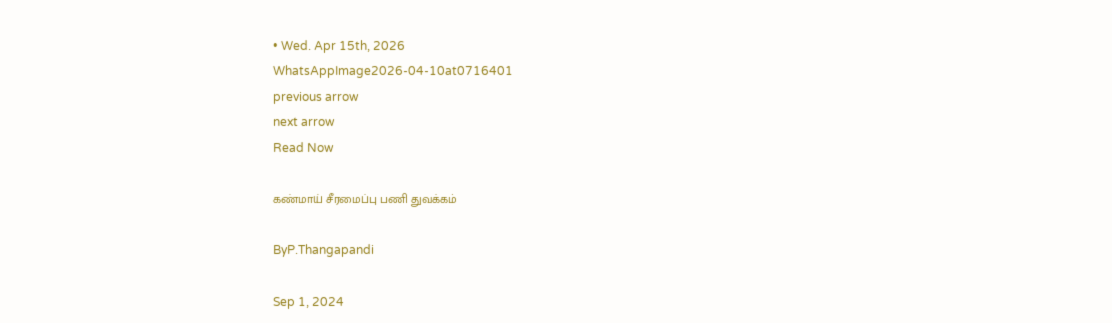• Wed. Apr 15th, 2026
WhatsAppImage2026-04-10at0716401
previous arrow
next arrow
Read Now

கண்மாய் சீரமைப்பு பணி துவக்கம்

ByP.Thangapandi

Sep 1, 2024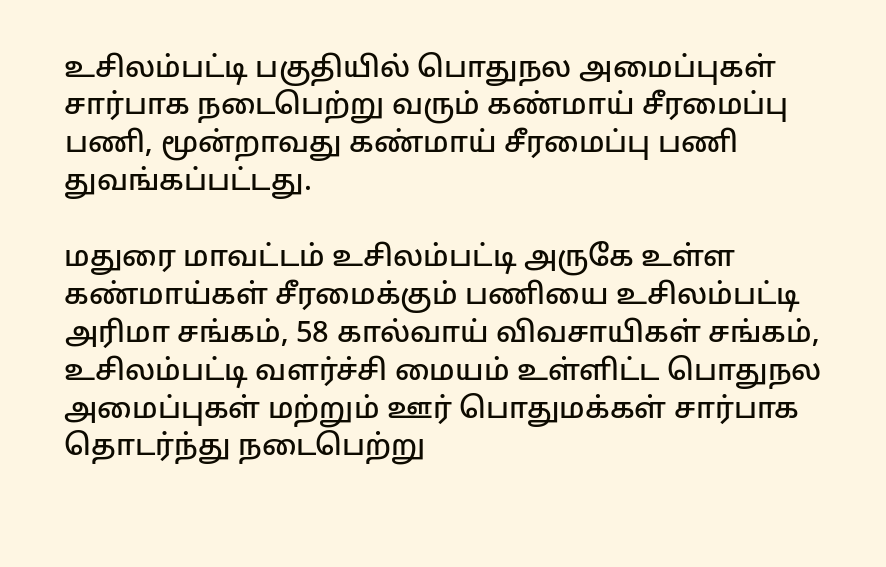உசிலம்பட்டி பகுதியில் பொதுநல அமைப்புகள் சார்பாக நடைபெற்று வரும் கண்மாய் சீரமைப்பு பணி, மூன்றாவது கண்மாய் சீரமைப்பு பணி துவங்கப்பட்டது.

மதுரை மாவட்டம் உசிலம்பட்டி அருகே உள்ள கண்மாய்கள் சீரமைக்கும் பணியை உசிலம்பட்டி அரிமா சங்கம், 58 கால்வாய் விவசாயிகள் சங்கம், உசிலம்பட்டி வளர்ச்சி மையம் உள்ளிட்ட பொதுநல அமைப்புகள் மற்றும் ஊர் பொதுமக்கள் சார்பாக
தொடர்ந்து நடைபெற்று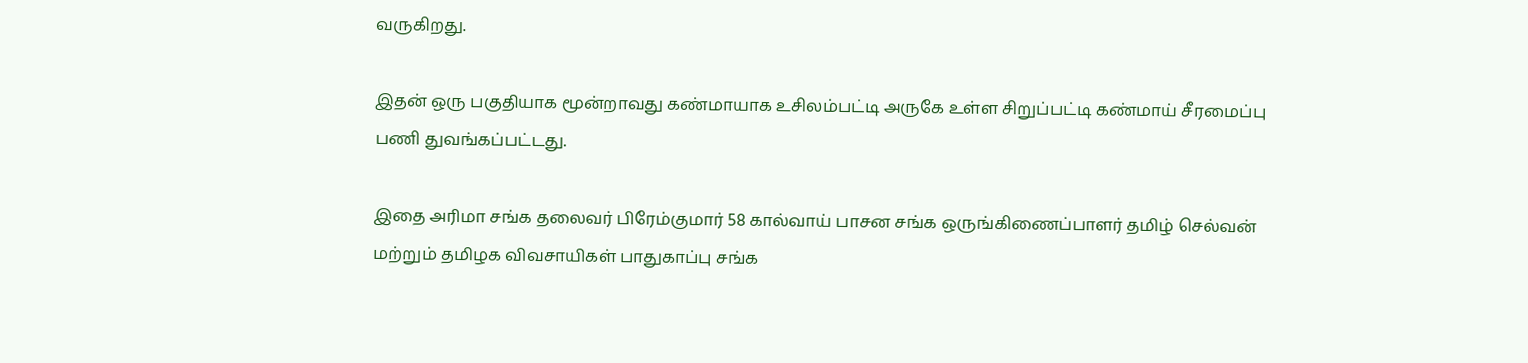வருகிறது.

இதன் ஒரு பகுதியாக மூன்றாவது கண்மாயாக உசிலம்பட்டி அருகே உள்ள சிறுப்பட்டி கண்மாய் சீரமைப்பு பணி துவங்கப்பட்டது.

இதை அரிமா சங்க தலைவர் பிரேம்குமார் 58 கால்வாய் பாசன சங்க ஒருங்கிணைப்பாளர் தமிழ் செல்வன் மற்றும் தமிழக விவசாயிகள் பாதுகாப்பு சங்க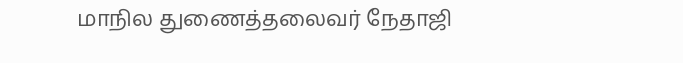மாநில துணைத்தலைவர் நேதாஜி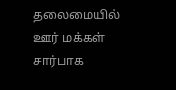தலைமையில் ஊர் மக்கள் சார்பாக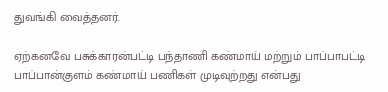துவங்கி வைத்தனர்.

ஏற்கனவே பசுக்காரன்பட்டி பந்தாணி கண்மாய் மற்றும் பாப்பாபட்டி பாப்பான்குளம் கண்மாய் பணிகள் முடிவுற்றது என்பது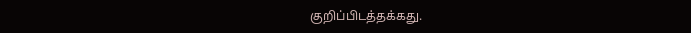குறிப்பிடத்தக்கது.